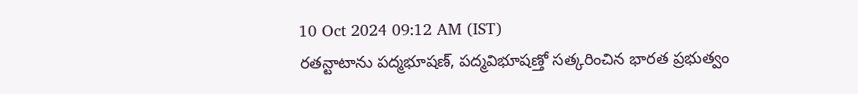10 Oct 2024 09:12 AM (IST)
రతన్టాటాను పద్మభూషణ్, పద్మవిభూషణ్తో సత్కరించిన భారత ప్రభుత్వం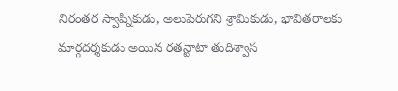నిరంతర స్వాప్నికుడు, అలుపెరుగని శ్రామికుడు, భావితరాలకు మార్గదర్శకుడు అయిన రతన్టాటా తుదిశ్వాస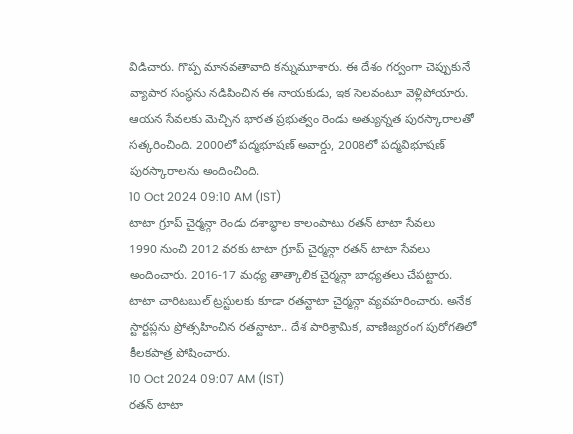విడిచారు. గొప్ప మానవతావాది కన్నుమూశారు. ఈ దేశం గర్వంగా చెప్పుకునే వ్యాపార సంస్థను నడిపించిన ఈ నాయకుడు, ఇక సెలవంటూ వెళ్లిపోయారు. ఆయన సేవలకు మెచ్చిన భారత ప్రభుత్వం రెండు అత్యున్నత పురస్కారాలతో సత్కరించింది. 2000లో పద్మభూషణ్ అవార్డు, 2008లో పద్మవిభూషణ్ పురస్కారాలను అందించింది.
10 Oct 2024 09:10 AM (IST)
టాటా గ్రూప్ చైర్మన్గా రెండు దశాబ్ధాల కాలంపాటు రతన్ టాటా సేవలు
1990 నుంచి 2012 వరకు టాటా గ్రూప్ చైర్మన్గా రతన్ టాటా సేవలు అందించారు. 2016-17 మధ్య తాత్కాలిక చైర్మన్గా బాధ్యతలు చేపట్టారు. టాటా చారిటబుల్ ట్రస్టులకు కూడా రతన్టాటా చైర్మన్గా వ్యవహరించారు. అనేక స్టార్టప్లను ప్రోత్సహించిన రతన్టాటా.. దేశ పారిశ్రామిక, వాణిజ్యరంగ పురోగతిలో కీలకపాత్ర పోషించారు.
10 Oct 2024 09:07 AM (IST)
రతన్ టాటా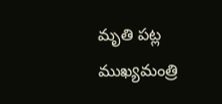మృతి పట్ల ముఖ్యమంత్రి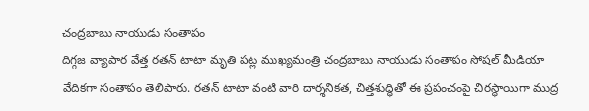చంద్రబాబు నాయుడు సంతాపం
దిగ్గజ వ్యాపార వేత్త రతన్ టాటా మృతి పట్ల ముఖ్యమంత్రి చంద్రబాబు నాయుడు సంతాపం సోషల్ మీడియా వేదికగా సంతాపం తెలిపారు. రతన్ టాటా వంటి వారి దార్శనికత, చిత్తశుద్ధితో ఈ ప్రపంచంపై చిరస్థాయిగా ముద్ర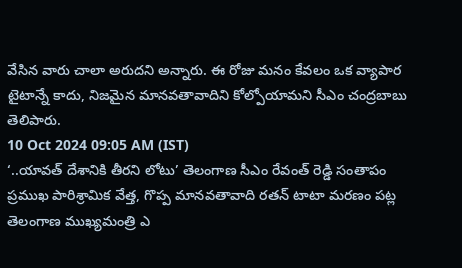వేసిన వారు చాలా అరుదని అన్నారు. ఈ రోజు మనం కేవలం ఒక వ్యాపార టైటాన్నే కాదు, నిజమైన మానవతావాదిని కోల్పోయామని సీఎం చంద్రబాబు తెలిపారు.
10 Oct 2024 09:05 AM (IST)
‘..యావత్ దేశానికి తీరని లోటు’ తెలంగాణ సీఎం రేవంత్ రెడ్డి సంతాపం
ప్రముఖ పారిశ్రామిక వేత్త, గొప్ప మానవతావాది రతన్ టాటా మరణం పట్ల తెలంగాణ ముఖ్యమంత్రి ఎ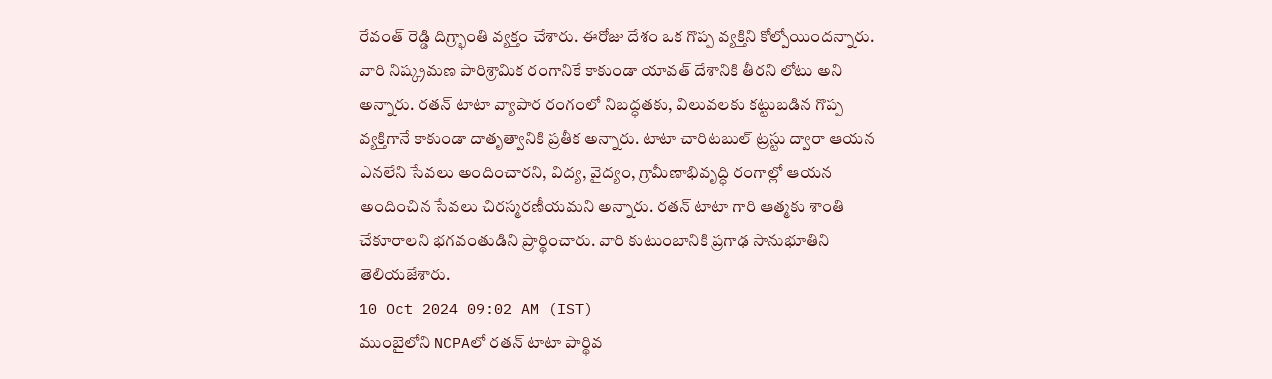రేవంత్ రెడ్డి దిగ్ర్భాంతి వ్యక్తం చేశారు. ఈరోజు దేశం ఒక గొప్ప వ్యక్తిని కోల్పోయిందన్నారు. వారి నిష్క్రమణ పారిశ్రామిక రంగానికే కాకుండా యావత్ దేశానికి తీరని లోటు అని అన్నారు. రతన్ టాటా వ్యాపార రంగంలో నిబద్ధతకు, విలువలకు కట్టుబడిన గొప్ప వ్యక్తిగానే కాకుండా దాతృత్వానికి ప్రతీక అన్నారు. టాటా చారిటబుల్ ట్రస్టు ద్వారా ఆయన ఎనలేని సేవలు అందించారని, విద్య, వైద్యం, గ్రామీణాభివృద్ధి రంగాల్లో ఆయన అందించిన సేవలు చిరస్మరణీయమని అన్నారు. రతన్ టాటా గారి ఆత్మకు శాంతి చేకూరాలని భగవంతుడిని ప్రార్థించారు. వారి కుటుంబానికి ప్రగాఢ సానుభూతిని తెలియజేశారు.
10 Oct 2024 09:02 AM (IST)
ముంబైలోని NCPAలో రతన్ టాటా పార్థివ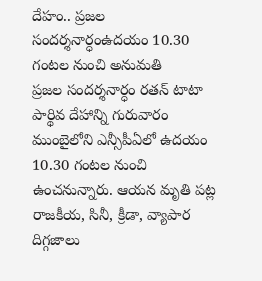దేహం.. ప్రజల సందర్శనార్ధంఉదయం 10.30 గంటల నుంచి అనుమతి
ప్రజల సందర్శనార్ధం రతన్ టాటా పార్థివ దేహాన్ని గురువారం ముంబైలోని ఎన్సీపీఏలో ఉదయం 10.30 గంటల నుంచి ఉంచనున్నారు. ఆయన మృతి పట్ల రాజకీయ, సినీ, క్రీడా, వ్యాపార దిగ్గజాలు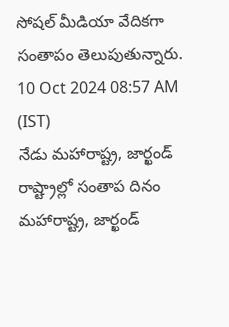సోషల్ మీడియా వేదికగా సంతాపం తెలుపుతున్నారు.
10 Oct 2024 08:57 AM (IST)
నేడు మహారాష్ట్ర, జార్ఖండ్ రాష్ట్రాల్లో సంతాప దినం
మహారాష్ట్ర, జార్ఖండ్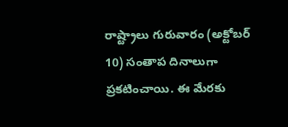రాష్ట్రాలు గురువారం (అక్టోబర్ 10) సంతాప దినాలుగా ప్రకటించాయి. ఈ మేరకు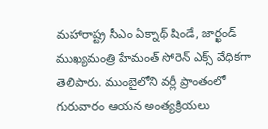మహారాష్ట్ర సీఎం ఏక్నాథ్ షిండే, జార్ఖండ్ ముఖ్యమంత్రి హేమంత్ సోరెన్ ఎక్స్ వేధికగా తెలిపారు. ముంబైలోని వర్లీ ప్రాంతంలో గురువారం ఆయన అంత్యక్రియలు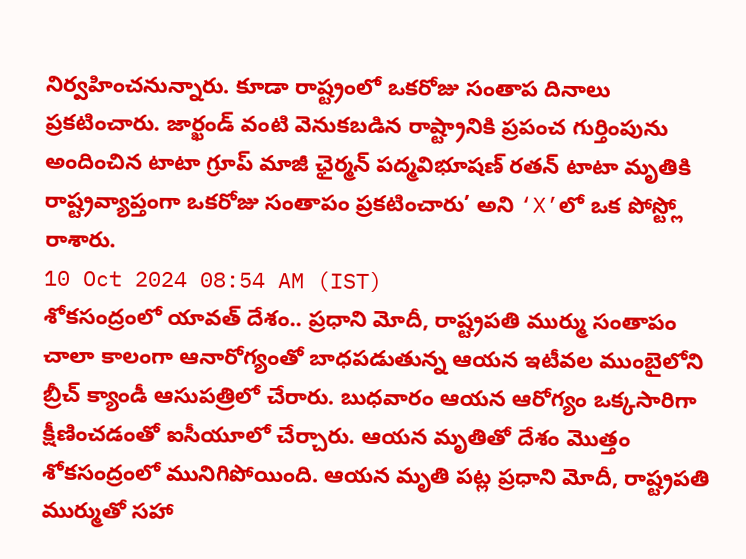నిర్వహించనున్నారు. కూడా రాష్ట్రంలో ఒకరోజు సంతాప దినాలు ప్రకటించారు. జార్ఖండ్ వంటి వెనుకబడిన రాష్ట్రానికి ప్రపంచ గుర్తింపును అందించిన టాటా గ్రూప్ మాజీ ఛైర్మన్ పద్మవిభూషణ్ రతన్ టాటా మృతికి రాష్ట్రవ్యాప్తంగా ఒకరోజు సంతాపం ప్రకటించారు’ అని ‘X’లో ఒక పోస్ట్లో రాశారు.
10 Oct 2024 08:54 AM (IST)
శోకసంద్రంలో యావత్ దేశం.. ప్రధాని మోదీ, రాష్ట్రపతి ముర్ము సంతాపం
చాలా కాలంగా ఆనారోగ్యంతో బాధపడుతున్న ఆయన ఇటీవల ముంబైలోని బ్రీచ్ క్యాండీ ఆసుపత్రిలో చేరారు. బుధవారం ఆయన ఆరోగ్యం ఒక్కసారిగా క్షీణించడంతో ఐసీయూలో చేర్చారు. ఆయన మృతితో దేశం మొత్తం శోకసంద్రంలో మునిగిపోయింది. ఆయన మృతి పట్ల ప్రధాని మోదీ, రాష్ట్రపతి ముర్ముతో సహా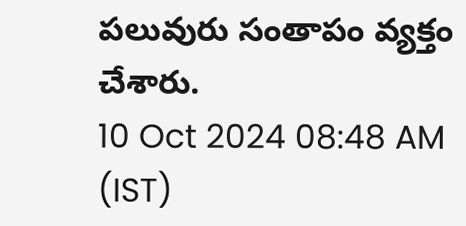పలువురు సంతాపం వ్యక్తం చేశారు.
10 Oct 2024 08:48 AM (IST)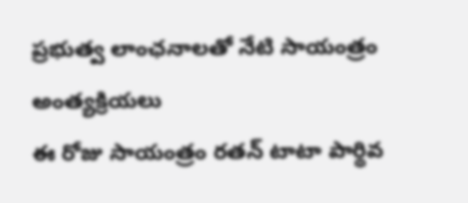ప్రభుత్వ లాంఛనాలతో నేటి సాయంత్రం అంత్యక్రియలు
ఈ రోజు సాయంత్రం రతన్ టాటా పార్థివ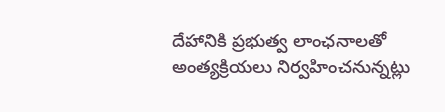దేహానికి ప్రభుత్వ లాంఛనాలతో అంత్యక్రియలు నిర్వహించనున్నట్లు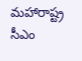మహారాష్ట్ర సీఎం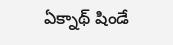ఏక్నాథ్ షిండే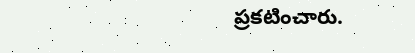ప్రకటించారు.